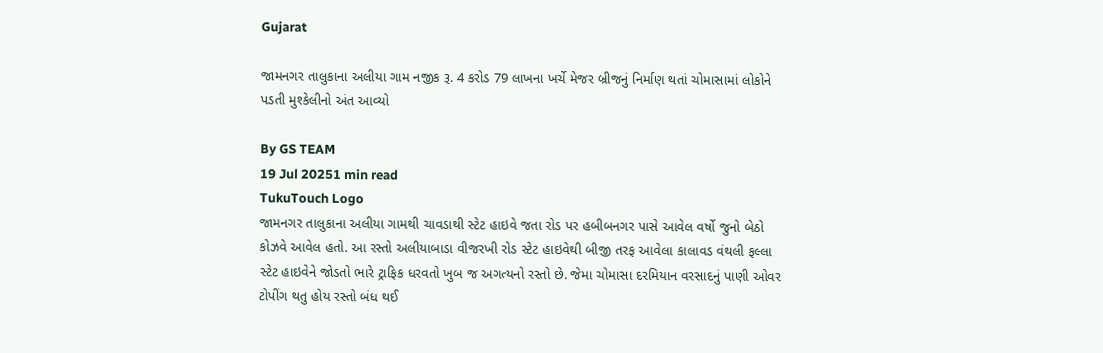Gujarat

જામનગર તાલુકાના અલીયા ગામ નજીક રૂ. 4 કરોડ 79 લાખના ખર્ચે મેજર બ્રીજનું નિર્માણ થતાં ચોમાસામાં લોકોને પડતી મુશ્કેલીનો અંત આવ્યો

By GS TEAM
19 Jul 20251 min read
TukuTouch Logo
જામનગર તાલુકાના અલીયા ગામથી ચાવડાથી સ્ટેટ હાઇવે જતા રોડ પર હબીબનગર પાસે આવેલ વર્ષો જુનો બેઠો કોઝવે આવેલ હતો. આ રસ્તો અલીયાબાડા વીજરખી રોડ સ્ટેટ હાઇવેથી બીજી તરફ આવેલા કાલાવડ વંથલી ફલ્લા સ્ટેટ હાઇવેને જોડતો ભારે ટ્રાફિક ધરવતો ખુબ જ અગત્યનો રસ્તો છે. જેમા ચોમાસા દરમિયાન વરસાદનું પાણી ઓવર ટોપીંગ થતુ હોય રસ્તો બંધ થઈ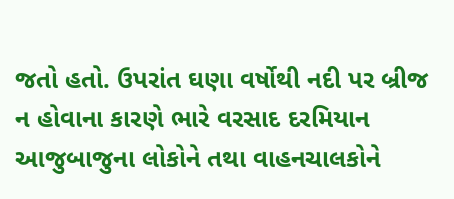જતો હતો. ઉપરાંત ઘણા વર્ષોથી નદી પર બ્રીજ ન હોવાના કારણે ભારે વરસાદ દરમિયાન આજુબાજુના લોકોને તથા વાહનચાલકોને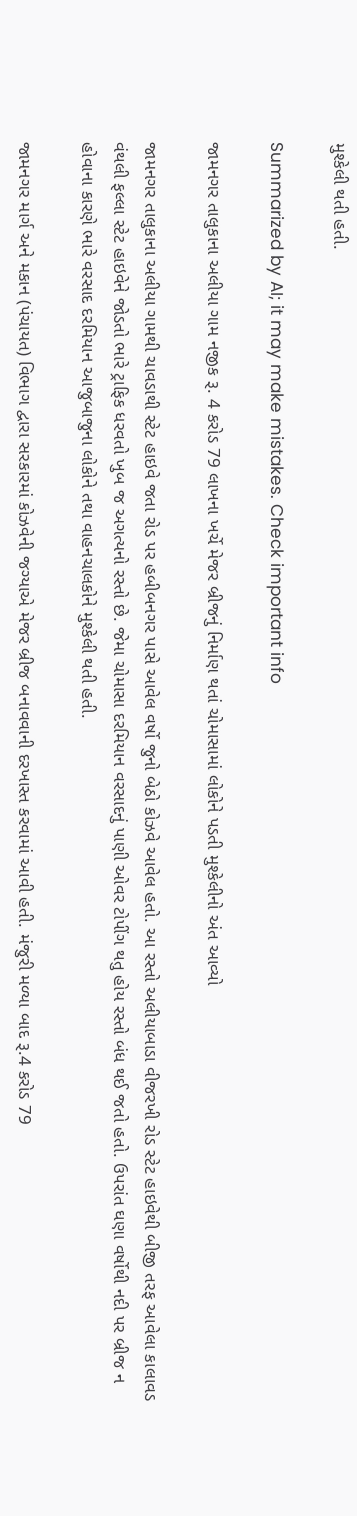મુશ્કેલી થતી હતી.

Summarized by AI; it may make mistakes. Check important info

જામનગર તાલુકાના અલીયા ગામ નજીક રૂ. 4 કરોડ 79 લાખના ખર્ચે મેજર બ્રીજનું નિર્માણ થતાં ચોમાસામાં લોકોને પડતી મુશ્કેલીનો અંત આવ્યો

જામનગર તાલુકાના અલીયા ગામથી ચાવડાથી સ્ટેટ હાઇવે જતા રોડ પર હબીબનગર પાસે આવેલ વર્ષો જુનો બેઠો કોઝવે આવેલ હતો. આ રસ્તો અલીયાબાડા વીજરખી રોડ સ્ટેટ હાઇવેથી બીજી તરફ આવેલા કાલાવડ વંથલી ફલ્લા સ્ટેટ હાઇવેને જોડતો ભારે ટ્રાફિક ધરવતો ખુબ જ અગત્યનો રસ્તો છે. જેમા ચોમાસા દરમિયાન વરસાદનું પાણી ઓવર ટોપીંગ થતુ હોય રસ્તો બંધ થઈ જતો હતો. ઉપરાંત ઘણા વર્ષોથી નદી પર બ્રીજ ન હોવાના કારણે ભારે વરસાદ દરમિયાન આજુબાજુના લોકોને તથા વાહનચાલકોને મુશ્કેલી થતી હતી.

જામનગર માર્ગ અને મકાન (પંચાયત) વિભાગ દ્વારા સરકારમાં કોઝવેની જગ્યાએ મેજર બ્રીજ બનાવવાની દરખાસ્ત કરવામાં આવી હતી. મંજુરી મળ્યા બાદ રૂ.4 કરોડ 79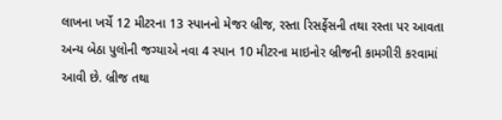લાખના ખર્ચે 12 મીટરના 13 સ્પાનનો મેજર બ્રીજ, રસ્તા રિસર્ફેસની તથા રસ્તા પર આવતા અન્ય બેઠા પુલોની જગ્યાએ નવા 4 સ્પાન 10 મીટરના માઇનોર બ્રીજની કામગીરી કરવામાં આવી છે. બ્રીજ તથા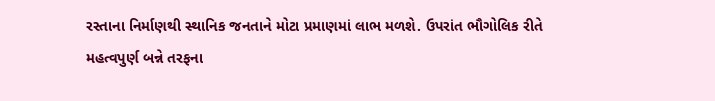રસ્તાના નિર્માણથી સ્થાનિક જનતાને મોટા પ્રમાણમાં લાભ મળશે. ઉપરાંત ભૌગોલિક રીતે મહત્વપુર્ણ બન્ને તરફના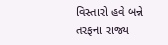વિસ્તારો હવે બન્ને તરફના રાજ્ય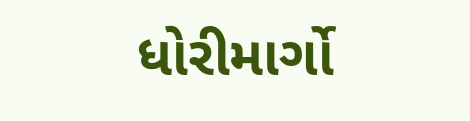ધોરીમાર્ગો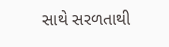સાથે સરળતાથી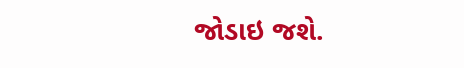જોડાઇ જશે.